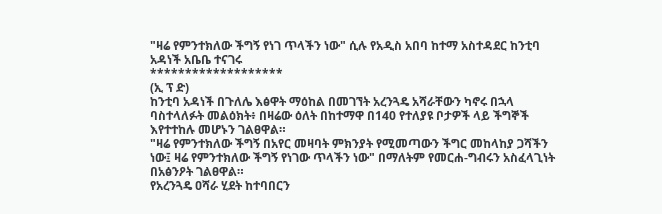"ዛሬ የምንተክለው ችግኝ የነገ ጥላችን ነው" ሲሉ የአዲስ አበባ ከተማ አስተዳደር ከንቲባ አዳነች አቤቤ ተናገሩ
*******************
(ኢ ፕ ድ)
ከንቲባ አዳነች በጉለሌ እፅዋት ማዕከል በመገኘት አረንጓዴ አሻራቸውን ካኖሩ በኋላ ባስተላለፉት መልዕክት፥ በዛሬው ዕለት በከተማዋ በ140 የተለያዩ ቦታዎች ላይ ችግኞች እየተተከሉ መሆኑን ገልፀዋል።
"ዛሬ የምንተክለው ችግኝ በአየር መዛባት ምክንያት የሚመጣውን ችግር መከላከያ ጋሻችን ነው፤ ዛሬ የምንተክለው ችግኝ የነገው ጥላችን ነው" በማለትም የመርሐ-ግብሩን አስፈላጊነት በአፅንዖት ገልፀዋል።
የአረንጓዴ ዐሻራ ሂደት ከተባበርን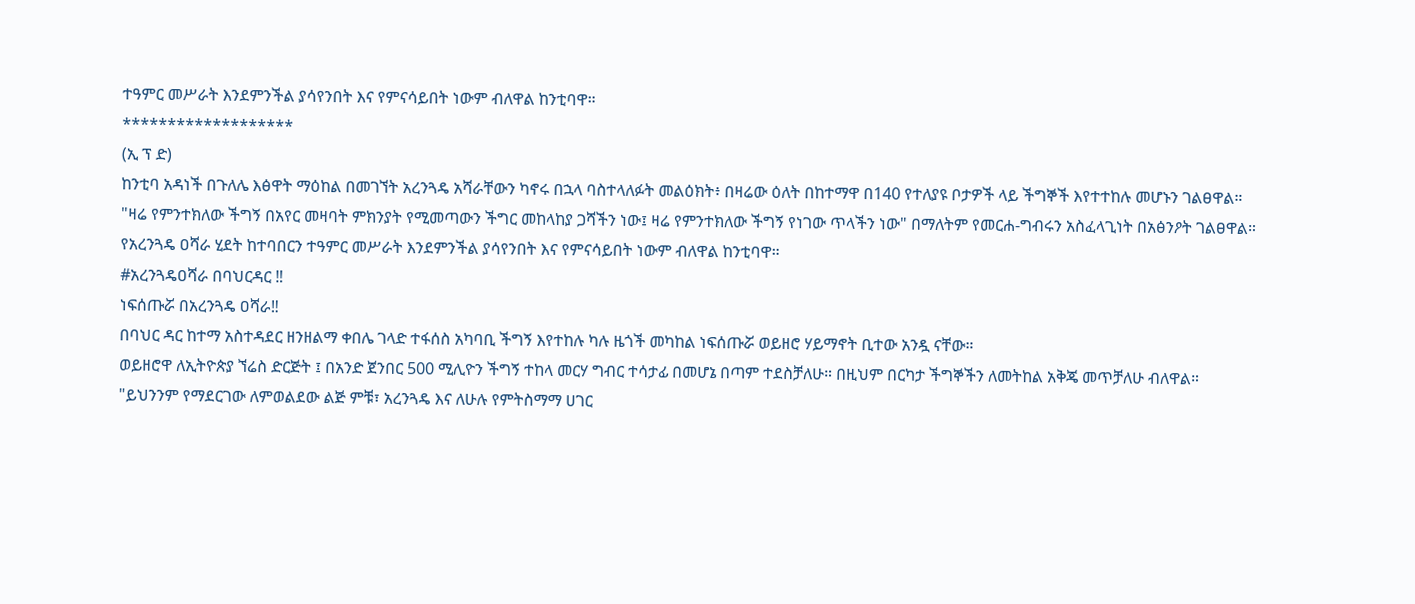ተዓምር መሥራት እንደምንችል ያሳየንበት እና የምናሳይበት ነውም ብለዋል ከንቲባዋ።
*******************
(ኢ ፕ ድ)
ከንቲባ አዳነች በጉለሌ እፅዋት ማዕከል በመገኘት አረንጓዴ አሻራቸውን ካኖሩ በኋላ ባስተላለፉት መልዕክት፥ በዛሬው ዕለት በከተማዋ በ140 የተለያዩ ቦታዎች ላይ ችግኞች እየተተከሉ መሆኑን ገልፀዋል።
"ዛሬ የምንተክለው ችግኝ በአየር መዛባት ምክንያት የሚመጣውን ችግር መከላከያ ጋሻችን ነው፤ ዛሬ የምንተክለው ችግኝ የነገው ጥላችን ነው" በማለትም የመርሐ-ግብሩን አስፈላጊነት በአፅንዖት ገልፀዋል።
የአረንጓዴ ዐሻራ ሂደት ከተባበርን ተዓምር መሥራት እንደምንችል ያሳየንበት እና የምናሳይበት ነውም ብለዋል ከንቲባዋ።
#አረንጓዴዐሻራ በባህርዳር ‼
ነፍሰጡሯ በአረንጓዴ ዐሻራ‼
በባህር ዳር ከተማ አስተዳደር ዘንዘልማ ቀበሌ ገላድ ተፋሰስ አካባቢ ችግኝ እየተከሉ ካሉ ዜጎች መካከል ነፍሰጡሯ ወይዘሮ ሃይማኖት ቢተው አንዷ ናቸው።
ወይዘሮዋ ለኢትዮጵያ ኘሬስ ድርጅት ፤ በአንድ ጀንበር 500 ሚሊዮን ችግኝ ተከላ መርሃ ግብር ተሳታፊ በመሆኔ በጣም ተደስቻለሁ። በዚህም በርካታ ችግኞችን ለመትከል አቅጄ መጥቻለሁ ብለዋል።
"ይህንንም የማደርገው ለምወልደው ልጅ ምቹ፣ አረንጓዴ እና ለሁሉ የምትስማማ ሀገር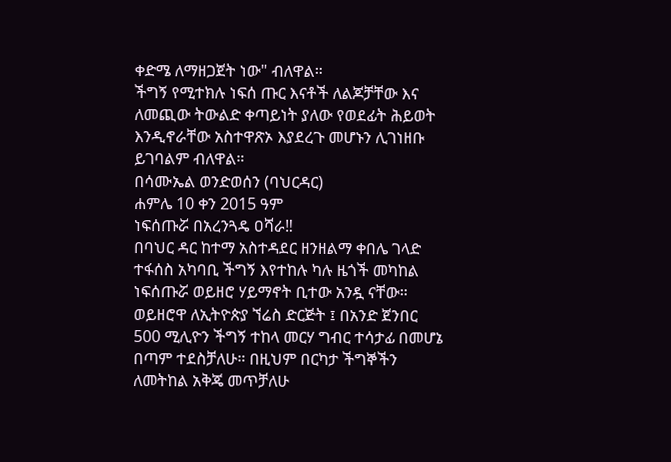ቀድሜ ለማዘጋጀት ነው" ብለዋል።
ችግኝ የሚተክሉ ነፍሰ ጡር እናቶች ለልጆቻቸው እና ለመጪው ትውልድ ቀጣይነት ያለው የወደፊት ሕይወት እንዲኖራቸው አስተዋጽኦ እያደረጉ መሆኑን ሊገነዘቡ ይገባልም ብለዋል።
በሳሙኤል ወንድወሰን (ባህርዳር)
ሐምሌ 10 ቀን 2015 ዓም
ነፍሰጡሯ በአረንጓዴ ዐሻራ‼
በባህር ዳር ከተማ አስተዳደር ዘንዘልማ ቀበሌ ገላድ ተፋሰስ አካባቢ ችግኝ እየተከሉ ካሉ ዜጎች መካከል ነፍሰጡሯ ወይዘሮ ሃይማኖት ቢተው አንዷ ናቸው።
ወይዘሮዋ ለኢትዮጵያ ኘሬስ ድርጅት ፤ በአንድ ጀንበር 500 ሚሊዮን ችግኝ ተከላ መርሃ ግብር ተሳታፊ በመሆኔ በጣም ተደስቻለሁ። በዚህም በርካታ ችግኞችን ለመትከል አቅጄ መጥቻለሁ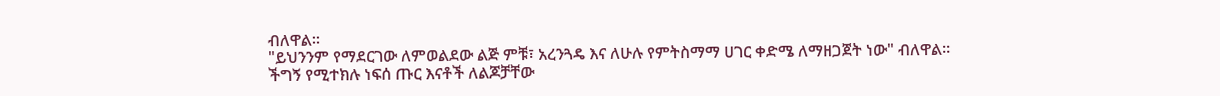ብለዋል።
"ይህንንም የማደርገው ለምወልደው ልጅ ምቹ፣ አረንጓዴ እና ለሁሉ የምትስማማ ሀገር ቀድሜ ለማዘጋጀት ነው" ብለዋል።
ችግኝ የሚተክሉ ነፍሰ ጡር እናቶች ለልጆቻቸው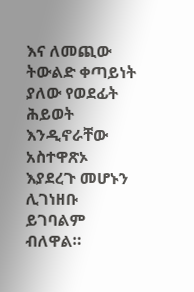እና ለመጪው ትውልድ ቀጣይነት ያለው የወደፊት ሕይወት እንዲኖራቸው አስተዋጽኦ እያደረጉ መሆኑን ሊገነዘቡ ይገባልም ብለዋል።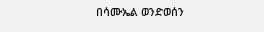በሳሙኤል ወንድወሰን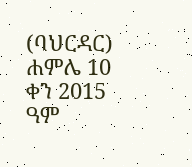(ባህርዳር)
ሐምሌ 10 ቀን 2015 ዓም